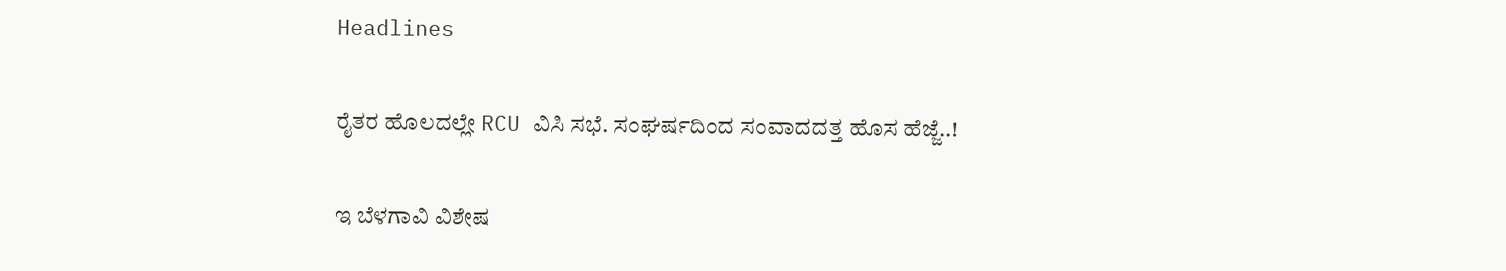Headlines

ರೈತರ ಹೊಲದಲ್ಲೇ RCU ವಿಸಿ ಸಭೆ. ಸಂಘರ್ಷದಿಂದ ಸಂವಾದದತ್ತ ಹೊಸ ಹೆಜ್ಜೆ..!

ಇ ಬೆಳಗಾವಿ ವಿಶೇಷ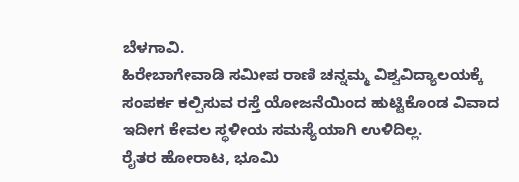ಬೆಳಗಾವಿ.
ಹಿರೇಬಾಗೇವಾಡಿ ಸಮೀಪ ರಾಣಿ ಚನ್ನಮ್ಮ ವಿಶ್ವವಿದ್ಯಾಲಯಕ್ಕೆ ಸಂಪರ್ಕ ಕಲ್ಪಿಸುವ ರಸ್ತೆ ಯೋಜನೆಯಿಂದ ಹುಟ್ಟಿಕೊಂಡ ವಿವಾದ ಇದೀಗ ಕೇವಲ ಸ್ಥಳೀಯ ಸಮಸ್ಯೆಯಾಗಿ ಉಳಿದಿಲ್ಲ.
ರೈತರ ಹೋರಾಟ, ಭೂಮಿ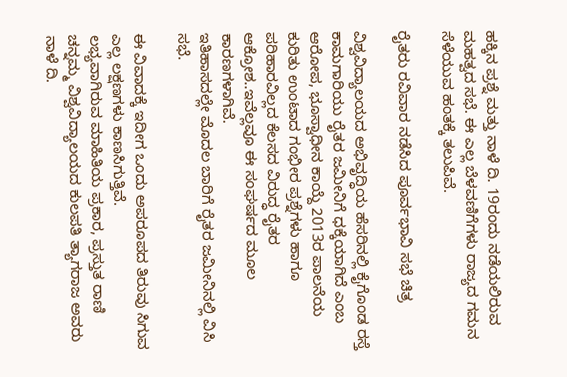ಹಕ್ಕಿನ ಪ್ರಶ್ನೆ ಮತ್ತು ನಾಳೆ ದಿ. 19ರಂದು ನಡೆಯಲಿರುವ ಮಹತ್ವದ ಸಭೆ. ಈ ಎಲ್ಲ ಬೆಳವಣಿಗೆಗಳು ರಾಜ್ಯದ ಗಮನ ಸೆಳೆಯುವ ಹಂತಕ್ಕೆ ತಲುಪಿವೆ.

ರೈತರು‌ ರವಿವಾರ ನಡೆಸಿದ ಪೂರ್ವಭಾವಿ ಸಭೆ ಚಿತ್ರ

ವಿಶ್ವವಿದ್ಯಾಲಯದ ಅಭಿವೃದ್ಧಿಯ ಹೆಸರಿನಲ್ಲಿ ಕೈಗೊಂಡ ರಸ್ತೆ ಕಾಮಗಾರಿಯು ರೈತರ ಜಮೀನಿಗೆ ಧಕ್ಕೆಯಾಗಿದೆ ಎಂಬ ಆರೋಪ, ಭೂಸ್ವಾಧೀನ ಕಾಯ್ದೆ 2013ರ ಪಾಲನೆಯ ಕುರಿತು ಉಂಟಾದ ಗಂಭೀರ ಪ್ರಶ್ನೆಗಳು ಹಾಗೂ ಪರಿಹಾರವಿಲ್ಲದ ಕೆಲಸದ ವಿರುದ್ಧ ರೈತರ ಆಕ್ರೋಶ..ಇವೆಲ್ಲವೂ ಈ ಸಂಘರ್ಷದ ಮೂಲ ಕಾರಣಗಳಾಗಿವೆ.
ಇತಿಹಾಸದಲ್ಲೇ ಮೊದಲ ಬಾರಿಗೆ ರೈತರ ಜಮೀನಿನಲ್ಲಿ ವಿಸಿ ಸಭೆ.

ಈ ವಿವಾದಕ್ಕೆ ಇದೀಗ ಒಂದು ಅಪರೂಪದ ತಿರುವು ಸಿಗುವ ಎಲ್ಲ ಲಕ್ಷಣಗಳು ಕಾಣಸಿಗುತ್ತಿವೆ.
ಲಭ್ಯವಾಗಿರುವ ಮಾಹಿತಿಯ ಪ್ರಕಾರ, ಪ್ರಸ್ತುತ ರಾಣಿ ಚನ್ನಮ್ಮ ವಿಶ್ವವಿದ್ಯಾಲಯದ ಕುಲಪತಿ ತ್ಯಾಗರಾಜ ಅವರು ನಾಳೆ ದಿ.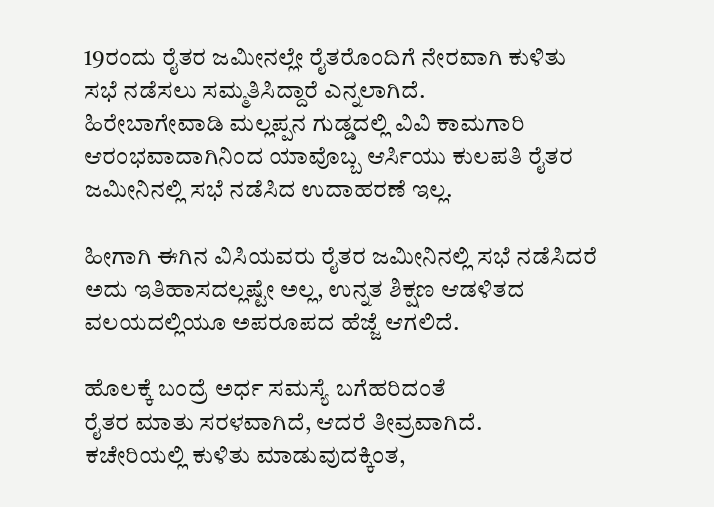19ರಂದು ರೈತರ ಜಮೀನಲ್ಲೇ ರೈತರೊಂದಿಗೆ ನೇರವಾಗಿ ಕುಳಿತು ಸಭೆ ನಡೆಸಲು ಸಮ್ಮತಿಸಿದ್ದಾರೆ ಎನ್ನಲಾಗಿದೆ.
ಹಿರೇಬಾಗೇವಾಡಿ ಮಲ್ಲಪ್ಪನ ಗುಡ್ಡದಲ್ಲಿ ವಿವಿ ಕಾಮಗಾರಿ ಆರಂಭವಾದಾಗಿನಿಂದ ಯಾವೊಬ್ಬ ಆರ್ಸಿಯು ಕುಲಪತಿ ರೈತರ ಜಮೀನಿನಲ್ಲಿ ಸಭೆ ನಡೆಸಿದ ಉದಾಹರಣೆ ಇಲ್ಲ.

ಹೀಗಾಗಿ ಈಗಿನ ವಿಸಿಯವರು ರೈತರ ಜಮೀನಿನಲ್ಲಿ ಸಭೆ ನಡೆಸಿದರೆ ಅದು ಇತಿಹಾಸದಲ್ಲಷ್ಟೇ ಅಲ್ಲ, ಉನ್ನತ ಶಿಕ್ಷಣ ಆಡಳಿತದ ವಲಯದಲ್ಲಿಯೂ ಅಪರೂಪದ ಹೆಜ್ಜೆ ಆಗಲಿದೆ.

ಹೊಲಕ್ಕೆ ಬಂದ್ರೆ ಅರ್ಧ ಸಮಸ್ಯೆ ಬಗೆಹರಿದಂತೆ
ರೈತರ ಮಾತು ಸರಳವಾಗಿದೆ, ಆದರೆ ತೀವ್ರವಾಗಿದೆ.
ಕಚೇರಿಯಲ್ಲಿ ಕುಳಿತು ಮಾಡುವುದಕ್ಕಿಂತ,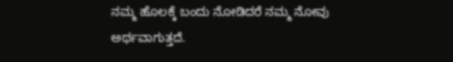ನಮ್ಮ ಹೊಲಕ್ಕೆ ಬಂದು ನೋಡಿದರೆ ನಮ್ಮ ನೋವು ಅರ್ಥವಾಗುತ್ತದೆ.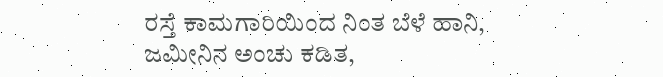ರಸ್ತೆ ಕಾಮಗಾರಿಯಿಂದ ನಿಂತ ಬೆಳೆ ಹಾನಿ, ಜಮೀನಿನ ಅಂಚು ಕಡಿತ,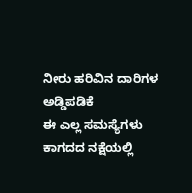ನೀರು ಹರಿವಿನ ದಾರಿಗಳ ಅಡ್ಡಿಪಡಿಕೆ
ಈ ಎಲ್ಲ ಸಮಸ್ಯೆಗಳು ಕಾಗದದ ನಕ್ಷೆಯಲ್ಲಿ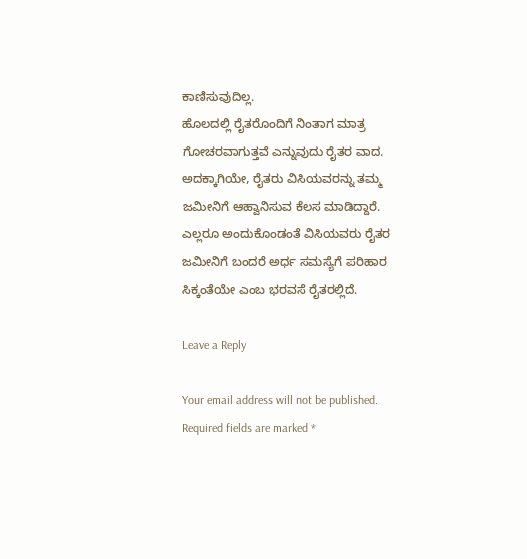ಕಾಣಿಸುವುದಿಲ್ಲ.
ಹೊಲದಲ್ಲಿ ರೈತರೊಂದಿಗೆ ನಿಂತಾಗ ಮಾತ್ರ ಗೋಚರವಾಗುತ್ತವೆ ಎನ್ನುವುದು ರೈತರ ವಾದ.
ಅದಕ್ಕಾಗಿಯೇ, ರೈತರು ವಿಸಿಯವರನ್ನು ತಮ್ಮ ಜಮೀನಿಗೆ ಆಹ್ವಾನಿಸುವ ಕೆಲಸ ಮಾಡಿದ್ದಾರೆ.
ಎಲ್ಲರೂ ಅಂದುಕೊಂಡಂತೆ ವಿಸಿಯವರು ರೈತರ ಜಮೀನಿಗೆ ಬಂದರೆ ಅರ್ಧ ಸಮಸ್ಯೆಗೆ ಪರಿಹಾರ ಸಿಕ್ಕಂತೆಯೇ ಎಂಬ ಭರವಸೆ ರೈತರಲ್ಲಿದೆ.

Leave a Reply

Your email address will not be published. Required fields are marked *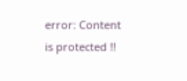error: Content is protected !!